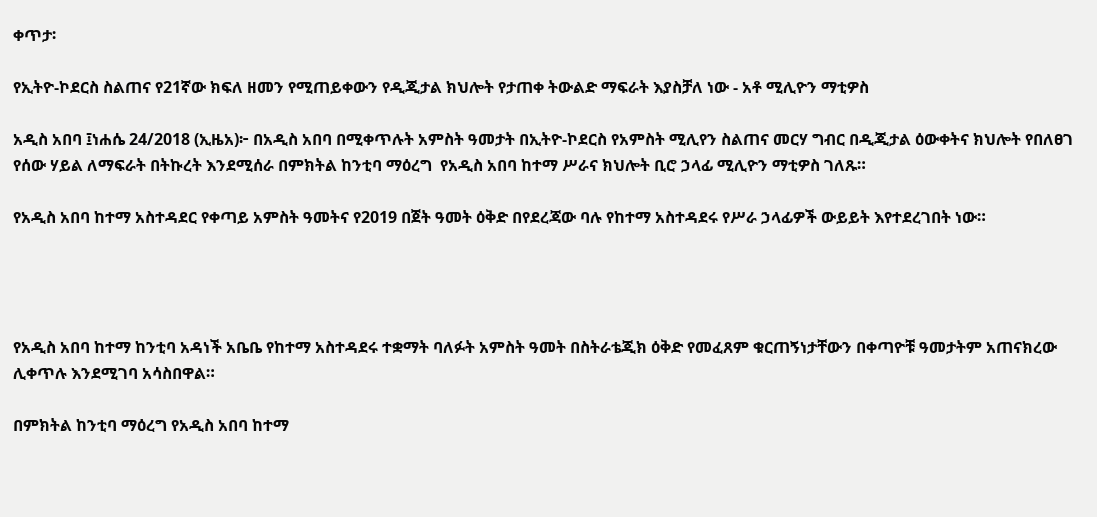ቀጥታ፡

የኢትዮ-ኮደርስ ስልጠና የ21ኛው ክፍለ ዘመን የሚጠይቀውን የዲጂታል ክህሎት የታጠቀ ትውልድ ማፍራት እያስቻለ ነው - አቶ ሚሊዮን ማቲዎስ

አዲስ አበባ ፤ነሐሴ 24/2018 (ኢዜአ)፦ በአዲስ አበባ በሚቀጥሉት አምስት ዓመታት በኢትዮ-ኮደርስ የአምስት ሚሊየን ስልጠና መርሃ ግብር በዲጂታል ዕውቀትና ክህሎት የበለፀገ የሰው ሃይል ለማፍራት በትኩረት እንደሚሰራ በምክትል ከንቲባ ማዕረግ  የአዲስ አበባ ከተማ ሥራና ክህሎት ቢሮ ኃላፊ ሚሊዮን ማቲዎስ ገለጹ።

የአዲስ አበባ ከተማ አስተዳደር የቀጣይ አምስት ዓመትና የ2019 በጀት ዓመት ዕቅድ በየደረጃው ባሉ የከተማ አስተዳደሩ የሥራ ኃላፊዎች ውይይት እየተደረገበት ነው።




የአዲስ አበባ ከተማ ከንቲባ አዳነች አቤቤ የከተማ አስተዳደሩ ተቋማት ባለፉት አምስት ዓመት በስትራቴጂክ ዕቅድ የመፈጸም ቁርጠኝነታቸውን በቀጣዮቹ ዓመታትም አጠናክረው ሊቀጥሉ እንደሚገባ አሳስበዋል።

በምክትል ከንቲባ ማዕረግ የአዲስ አበባ ከተማ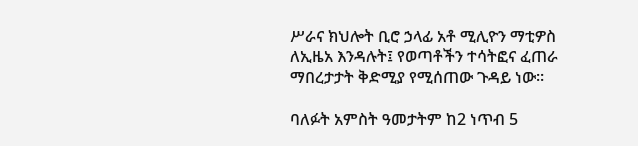ሥራና ክህሎት ቢሮ ኃላፊ አቶ ሚሊዮን ማቲዎስ ለኢዜአ እንዳሉት፤ የወጣቶችን ተሳትፎና ፈጠራ ማበረታታት ቅድሚያ የሚሰጠው ጉዳይ ነው።

ባለፉት አምስት ዓመታትም ከ2 ነጥብ 5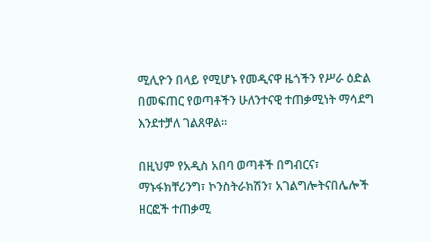ሚሊዮን በላይ የሚሆኑ የመዲናዋ ዜጎችን የሥራ ዕድል በመፍጠር የወጣቶችን ሁለንተናዊ ተጠቃሚነት ማሳደግ እንደተቻለ ገልጸዋል።

በዚህም የአዲስ አበባ ወጣቶች በግብርና፣ ማኑፋክቸሪንግ፣ ኮንስትራክሽን፣ አገልግሎትናበሌሎች ዘርፎች ተጠቃሚ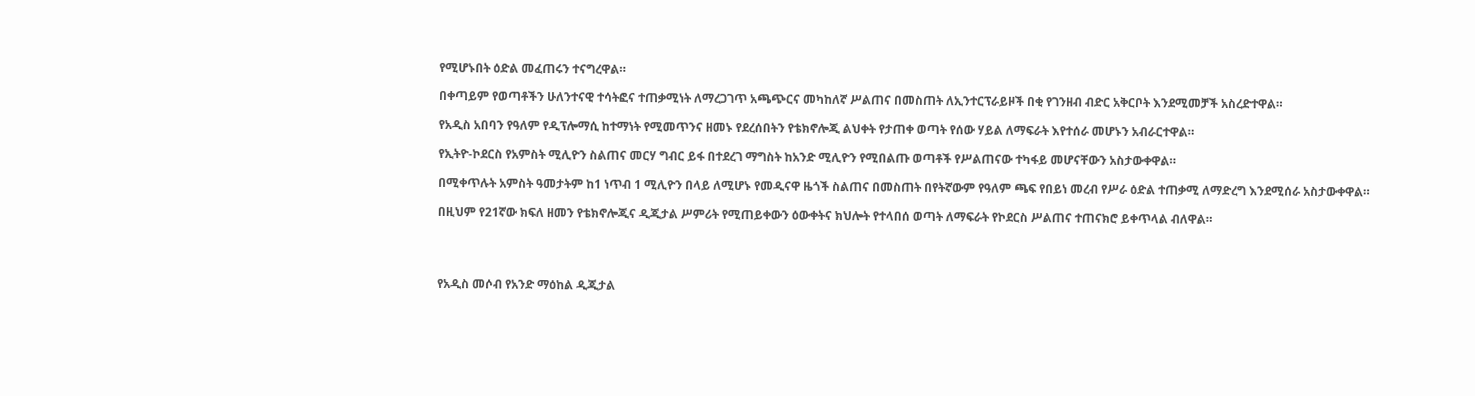የሚሆኑበት ዕድል መፈጠሩን ተናግረዋል።

በቀጣይም የወጣቶችን ሁለንተናዊ ተሳትፎና ተጠቃሚነት ለማረጋገጥ አጫጭርና መካከለኛ ሥልጠና በመስጠት ለኢንተርፕራይዞች በቂ የገንዘብ ብድር አቅርቦት እንደሚመቻች አስረድተዋል።

የአዲስ አበባን የዓለም የዲፕሎማሲ ከተማነት የሚመጥንና ዘመኑ የደረሰበትን የቴክኖሎጂ ልህቀት የታጠቀ ወጣት የሰው ሃይል ለማፍራት እየተሰራ መሆኑን አብራርተዋል።

የኢትዮ-ኮደርስ የአምስት ሚሊዮን ስልጠና መርሃ ግብር ይፋ በተደረገ ማግስት ከአንድ ሚሊዮን የሚበልጡ ወጣቶች የሥልጠናው ተካፋይ መሆናቸውን አስታውቀዋል።

በሚቀጥሉት አምስት ዓመታትም ከ1 ነጥብ 1 ሚሊዮን በላይ ለሚሆኑ የመዲናዋ ዜጎች ስልጠና በመስጠት በየትኛውም የዓለም ጫፍ የበይነ መረብ የሥራ ዕድል ተጠቃሚ ለማድረግ እንደሚሰራ አስታውቀዋል።

በዚህም የ21ኛው ክፍለ ዘመን የቴክኖሎጂና ዲጂታል ሥምሪት የሚጠይቀውን ዕውቀትና ክህሎት የተላበሰ ወጣት ለማፍራት የኮደርስ ሥልጠና ተጠናክሮ ይቀጥላል ብለዋል።




የአዲስ መሶብ የአንድ ማዕከል ዲጂታል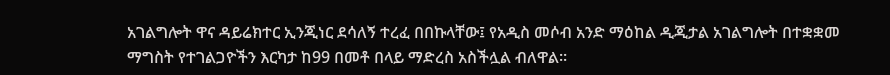አገልግሎት ዋና ዳይሬክተር ኢንጂነር ደሳለኝ ተረፈ በበኩላቸው፤ የአዲስ መሶብ አንድ ማዕከል ዲጂታል አገልግሎት በተቋቋመ ማግስት የተገልጋዮችን እርካታ ከ99 በመቶ በላይ ማድረስ አስችሏል ብለዋል።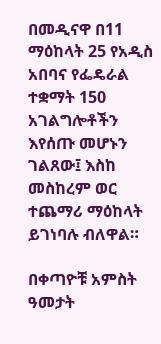በመዲናዋ በ11 ማዕከላት 25 የአዲስ አበባና የፌዴራል ተቋማት 150 አገልግሎቶችን እየሰጡ መሆኑን ገልጸው፤ እስከ መስከረም ወር ተጨማሪ ማዕከላት ይገነባሉ ብለዋል።

በቀጣዮቹ አምስት ዓመታት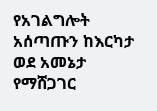የአገልግሎት አሰጣጡን ከእርካታ ወደ አመኔታ የማሸጋገር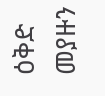ዕቅድ መያዙን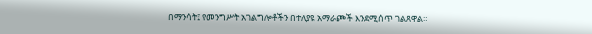በማንሳት፤ የመንግሥት አገልግሎቶችን በተለያዩ አማራጮች እንደሚሰጥ ገልጸዋል።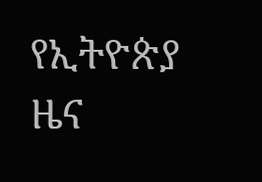የኢትዮጵያ ዜና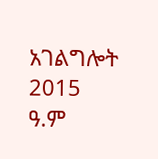አገልግሎት
2015
ዓ.ም